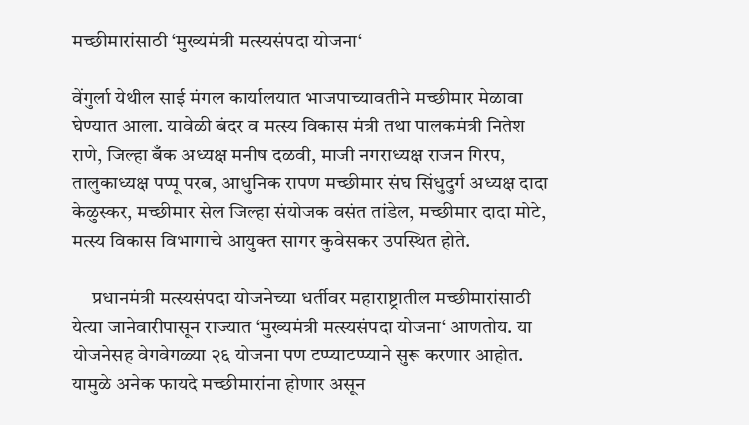मच्छीमारांसाठी ‘मुख्यमंत्री मत्स्यसंपदा योजना‘

वेंगुर्ला येथील साई मंगल कार्यालयात भाजपाच्यावतीने मच्छीमार मेळावा घेण्यात आला. यावेळी बंदर व मत्स्य विकास मंत्री तथा पालकमंत्री नितेश राणे, जिल्हा बँक अध्यक्ष मनीष दळवी, माजी नगराध्यक्ष राजन गिरप, तालुकाध्यक्ष पप्पू परब, आधुनिक रापण मच्छीमार संघ सिंधुदुर्ग अध्यक्ष दादा केळुस्कर, मच्छीमार सेल जिल्हा संयोजक वसंत तांडेल, मच्छीमार दादा मोटे, मत्स्य विकास विभागाचे आयुक्त सागर कुवेसकर उपस्थित होते.

     प्रधानमंत्री मत्स्यसंपदा योजनेच्या धर्तीवर महाराष्ट्रातील मच्छीमारांसाठी येत्या जानेवारीपासून राज्यात ‘मुख्यमंत्री मत्स्यसंपदा योजना‘ आणतोय. या योजनेसह वेगवेगळ्या २६ योजना पण टप्प्याटप्प्याने सुरू करणार आहोत. यामुळे अनेक फायदे मच्छीमारांना होणार असून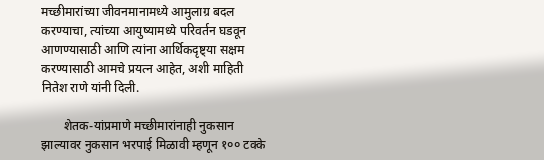मच्छीमारांच्या जीवनमानामध्ये आमुलाग्र बदल करण्याचा, त्यांच्या आयुष्यामध्ये परिवर्तन घडवून आणण्यासाठी आणि त्यांना आर्थिकदृष्ट्या सक्षम करण्यासाठी आमचे प्रयत्न आहेत, अशी माहिती नितेश राणे यांनी दिली.

       शेतक-यांप्रमाणे मच्छीमारांनाही नुकसान झाल्यावर नुकसान भरपाई मिळावी म्हणून १०० टक्के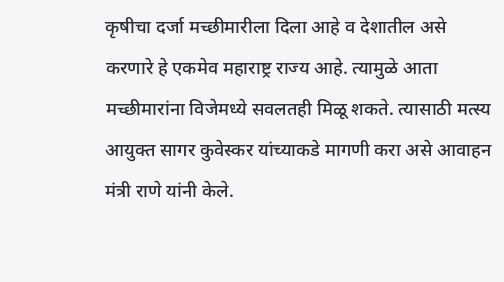कृषीचा दर्जा मच्छीमारीला दिला आहे व देशातील असे करणारे हे एकमेव महाराष्ट्र राज्य आहे. त्यामुळे आता मच्छीमारांना विजेमध्ये सवलतही मिळू शकते. त्यासाठी मत्स्य आयुक्त सागर कुवेस्कर यांच्याकडे मागणी करा असे आवाहन मंत्री राणे यांनी केले.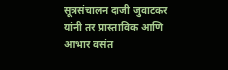सूत्रसंचालन दाजी जुवाटकर यांनी तर प्रास्ताविक आणि आभार वसंत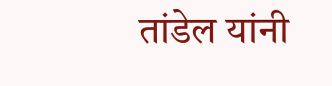तांडेल यांनी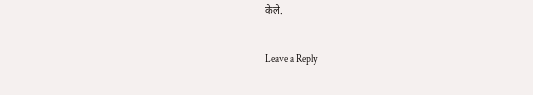केले.

Leave a Reply